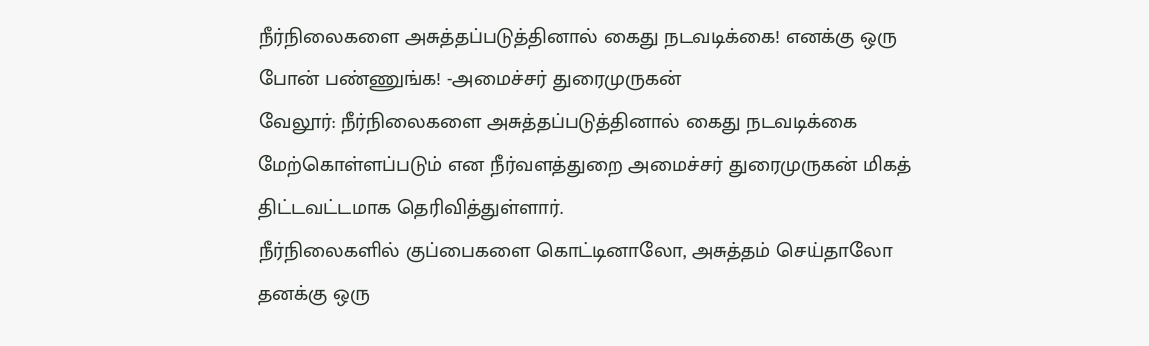நீர்நிலைகளை அசுத்தப்படுத்தினால் கைது நடவடிக்கை! எனக்கு ஒரு போன் பண்ணுங்க! -அமைச்சர் துரைமுருகன்
வேலூர்: நீர்நிலைகளை அசுத்தப்படுத்தினால் கைது நடவடிக்கை மேற்கொள்ளப்படும் என நீர்வளத்துறை அமைச்சர் துரைமுருகன் மிகத் திட்டவட்டமாக தெரிவித்துள்ளார்.
நீர்நிலைகளில் குப்பைகளை கொட்டினாலோ, அசுத்தம் செய்தாலோ தனக்கு ஒரு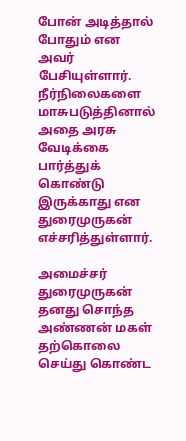போன் அடித்தால் போதும் என அவர் பேசியுள்ளார்.
நீர்நிலைகளை மாசுபடுத்தினால் அதை அரசு வேடிக்கை பார்த்துக் கொண்டு இருக்காது என துரைமுருகன் எச்சரித்துள்ளார்.

அமைச்சர் துரைமுருகன்
தனது சொந்த அண்ணன் மகள் தற்கொலை செய்து கொண்ட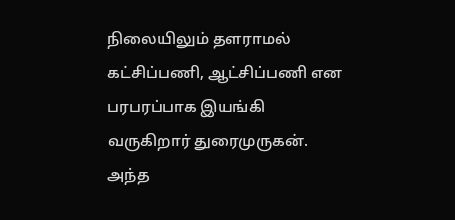நிலையிலும் தளராமல் கட்சிப்பணி, ஆட்சிப்பணி என பரபரப்பாக இயங்கி வருகிறார் துரைமுருகன். அந்த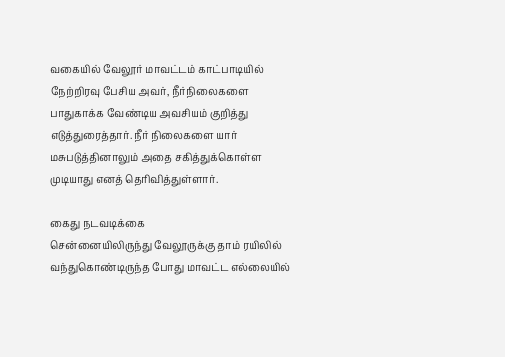வகையில் வேலூர் மாவட்டம் காட்பாடியில் நேற்றிரவு பேசிய அவர், நீர்நிலைகளை பாதுகாக்க வேண்டிய அவசியம் குறித்து எடுத்துரைத்தார். நீர் நிலைகளை யார் மசுபடுத்தினாலும் அதை சகித்துக்கொள்ள முடியாது எனத் தெரிவித்துள்ளார்.

கைது நடவடிக்கை
சென்னையிலிருந்து வேலூருக்கு தாம் ரயிலில் வந்துகொண்டிருந்த போது மாவட்ட எல்லையில்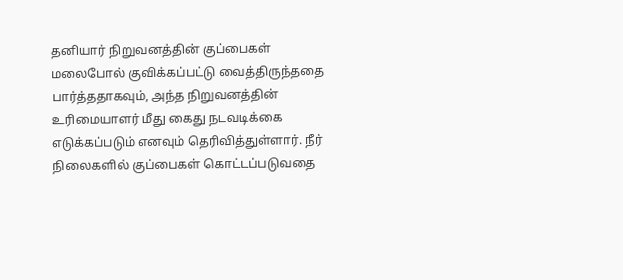தனியார் நிறுவனத்தின் குப்பைகள் மலைபோல் குவிக்கப்பட்டு வைத்திருந்ததை பார்த்ததாகவும், அந்த நிறுவனத்தின் உரிமையாளர் மீது கைது நடவடிக்கை எடுக்கப்படும் எனவும் தெரிவித்துள்ளார். நீர் நிலைகளில் குப்பைகள் கொட்டப்படுவதை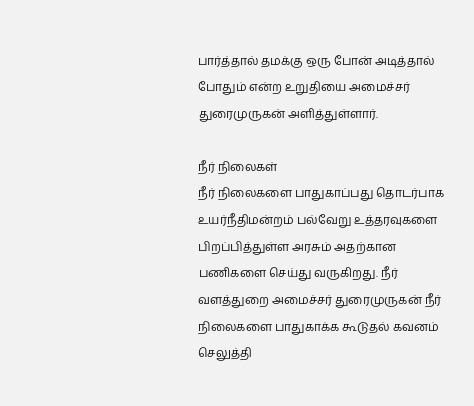பார்த்தால் தமக்கு ஒரு போன் அடித்தால் போதும் என்ற உறுதியை அமைச்சர் துரைமுருகன் அளித்துள்ளார்.

நீர் நிலைகள்
நீர் நிலைகளை பாதுகாப்பது தொடர்பாக உயர்நீதிமன்றம் பல்வேறு உத்தரவுகளை பிறப்பித்துள்ள அரசும் அதற்கான பணிகளை செய்து வருகிறது. நீர் வளத்துறை அமைச்சர் துரைமுருகன் நீர் நிலைகளை பாதுகாக்க கூடுதல் கவனம் செலுத்தி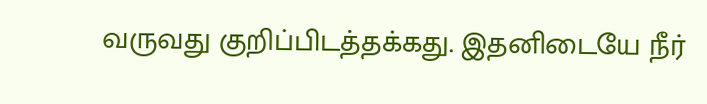வருவது குறிப்பிடத்தக்கது. இதனிடையே நீர்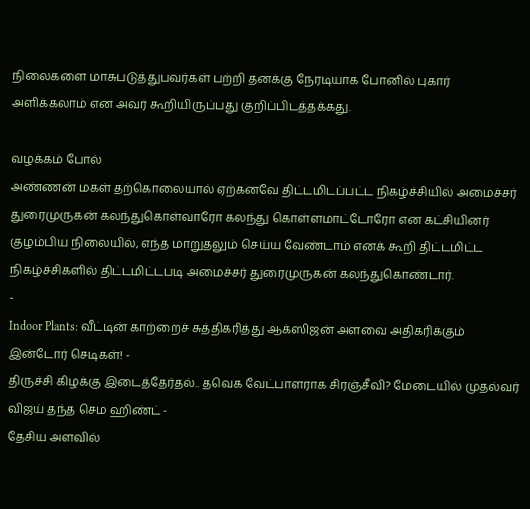நிலைகளை மாசுபடுத்துபவர்கள் பற்றி தனக்கு நேரடியாக போனில் புகார் அளிக்கலாம் என அவர் கூறியிருப்பது குறிப்பிடத்தக்கது.

வழக்கம் போல்
அண்ணன் மகள் தற்கொலையால் ஏற்கனவே திட்டமிடப்பட்ட நிகழ்ச்சியில் அமைச்சர் துரைமுருகன் கலந்துகொள்வாரோ கலந்து கொள்ளமாட்டோரோ என கட்சியினர் குழம்பிய நிலையில், எந்த மாறுதலும் செய்ய வேண்டாம் எனக் கூறி திட்டமிட்ட நிகழ்ச்சிகளில் திட்டமிட்டபடி அமைச்சர் துரைமுருகன் கலந்துகொண்டார்.
-
Indoor Plants: வீட்டின் காற்றைச் சுத்திகரித்து ஆக்ஸிஜன் அளவை அதிகரிக்கும் இன்டோர் செடிகள்! -
திருச்சி கிழக்கு இடைத்தேர்தல்.. தவெக வேட்பாளராக சிரஞ்சீவி? மேடையில் முதல்வர் விஜய் தந்த செம ஹிண்ட் -
தேசிய அளவில்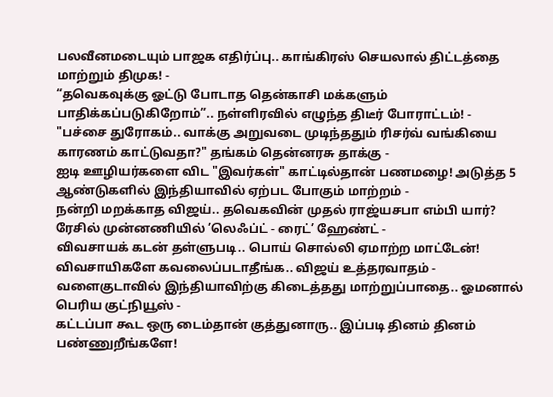பலவீனமடையும் பாஜக எதிர்ப்பு.. காங்கிரஸ் செயலால் திட்டத்தை மாற்றும் திமுக! -
“தவெகவுக்கு ஓட்டு போடாத தென்காசி மக்களும் பாதிக்கப்படுகிறோம்”.. நள்ளிரவில் எழுந்த திடீர் போராட்டம்! -
"பச்சை துரோகம்.. வாக்கு அறுவடை முடிந்ததும் ரிசர்வ் வங்கியை காரணம் காட்டுவதா?" தங்கம் தென்னரசு தாக்கு -
ஐடி ஊழியர்களை விட "இவர்கள்" காட்டில்தான் பணமழை! அடுத்த 5 ஆண்டுகளில் இந்தியாவில் ஏற்பட போகும் மாற்றம் -
நன்றி மறக்காத விஜய்.. தவெகவின் முதல் ராஜ்யசபா எம்பி யார்? ரேசில் முன்னணியில் ’லெஃப்ட் - ரைட்’ ஹேண்ட் -
விவசாயக் கடன் தள்ளுபடி.. பொய் சொல்லி ஏமாற்ற மாட்டேன்! விவசாயிகளே கவலைப்படாதீங்க.. விஜய் உத்தரவாதம் -
வளைகுடாவில் இந்தியாவிற்கு கிடைத்தது மாற்றுப்பாதை.. ஓமனால் பெரிய குட்நியூஸ் -
கட்டப்பா கூட ஒரு டைம்தான் குத்துனாரு.. இப்படி தினம் தினம் பண்ணுறீங்களே!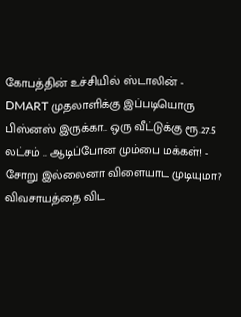கோபத்தின் உச்சியில் ஸ்டாலின் -
DMART முதலாளிக்கு இப்படியொரு பிஸ்னஸ் இருக்கா.. ஒரு வீட்டுக்கு ரூ.27.5 லட்சம் .. ஆடிப்போன மும்பை மக்கள்! -
சோறு இல்லைனா விளையாட முடியுமா? விவசாயத்தை விட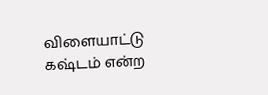விளையாட்டு கஷ்டம் என்ற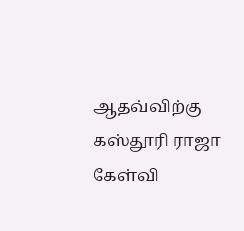ஆதவ்விற்கு கஸ்தூரி ராஜா கேள்வி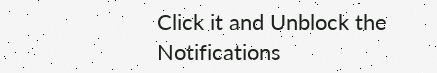Click it and Unblock the Notifications